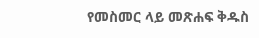የመስመር ላይ መጽሐፍ ቅዱስ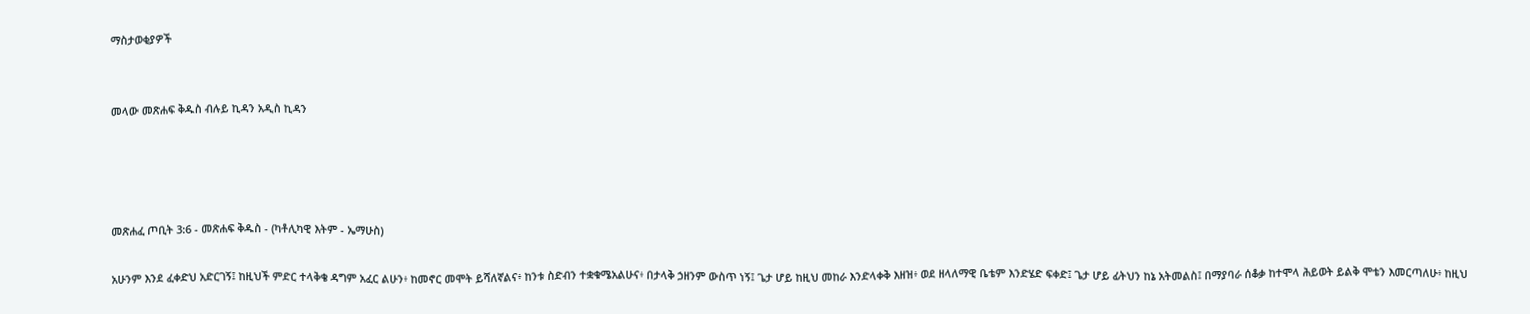ማስታወቂያዎች


መላው መጽሐፍ ቅዱስ ብሉይ ኪዳን አዲስ ኪዳን




መጽሐፈ ጦቢት 3:6 - መጽሐፍ ቅዱስ - (ካቶሊካዊ እትም - ኤማሁስ)

አሁንም እንደ ፈቀድህ አድርገኝ፤ ከዚህች ምድር ተላቅቄ ዳግም አፈር ልሁን፥ ከመኖር መሞት ይሻለኛልና፥ ከንቱ ስድብን ተቋቁሜአልሁና፥ በታላቅ ኃዘንም ውስጥ ነኝ፤ ጌታ ሆይ ከዚህ መከራ እንድላቀቅ እዘዝ፥ ወደ ዘላለማዊ ቤቴም እንድሄድ ፍቀድ፤ ጌታ ሆይ ፊትህን ከኔ አትመልስ፤ በማያባራ ሰቆቃ ከተሞላ ሕይወት ይልቅ ሞቴን እመርጣለሁ፥ ከዚህ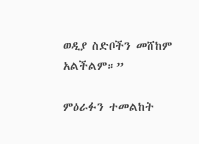ወዲያ ስድቦችን መሸከም አልችልም።”

ምዕራፉን ተመልከት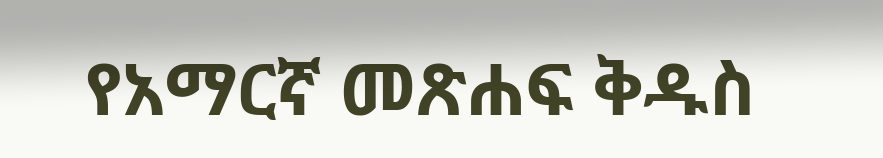የአማርኛ መጽሐፍ ቅዱስ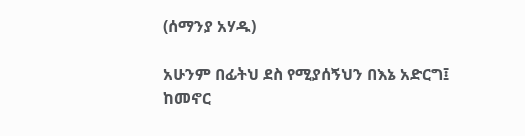(ሰማንያ አሃዱ)

አሁንም በፊትህ ደስ የሚያሰኝህን በእኔ አድርግ፤ ከመኖር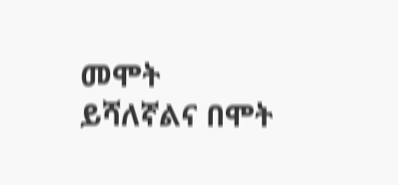መሞት ይሻለኛልና በሞት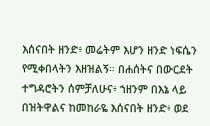እሰናበት ዘንድ፥ መሬትም እሆን ዘንድ ነፍሴን የሚቀበላትን እዘዝልኝ። በሐሰትና በውርደት ተግዳሮትን ሰምቻለሁና፥ ኀዘንም በእኔ ላይ በዝትዋልና ከመከራዬ እሰናበት ዘንድ፥ ወደ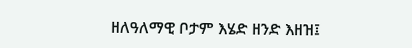ዘለዓለማዊ ቦታም እሄድ ዘንድ እዘዝ፤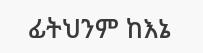ፊትህንም ከእኔ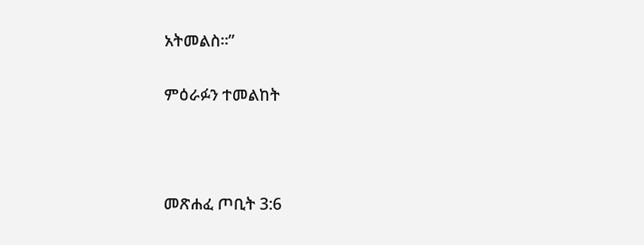አትመልስ።”

ምዕራፉን ተመልከት



መጽሐፈ ጦቢት 3:6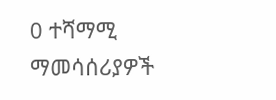0 ተሻማሚ ማመሳሰሪያዎች